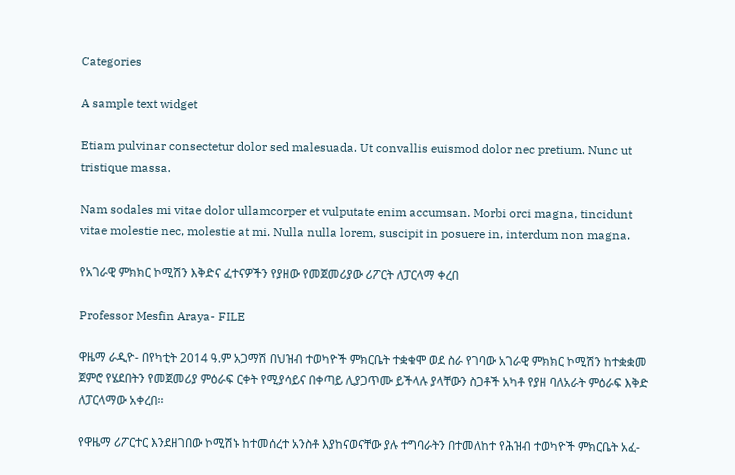Categories

A sample text widget

Etiam pulvinar consectetur dolor sed malesuada. Ut convallis euismod dolor nec pretium. Nunc ut tristique massa.

Nam sodales mi vitae dolor ullamcorper et vulputate enim accumsan. Morbi orci magna, tincidunt vitae molestie nec, molestie at mi. Nulla nulla lorem, suscipit in posuere in, interdum non magna.

የአገራዊ ምክክር ኮሚሽን እቅድና ፈተናዎችን የያዘው የመጀመሪያው ሪፖርት ለፓርላማ ቀረበ

Professor Mesfin Araya- FILE

ዋዜማ ራዲዮ- በየካቲት 2014 ዓ.ም አጋማሽ በህዝብ ተወካዮች ምክርቤት ተቋቁሞ ወደ ስራ የገባው አገራዊ ምክክር ኮሚሽን ከተቋቋመ ጀምሮ የሄደበትን የመጀመሪያ ምዕራፍ ርቀት የሚያሳይና በቀጣይ ሊያጋጥሙ ይችላሉ ያላቸውን ስጋቶች አካቶ የያዘ ባለአራት ምዕራፍ እቅድ ለፓርላማው አቀረበ፡፡

የዋዜማ ሪፖርተር እንደዘገበው ኮሚሽኑ ከተመሰረተ አንስቶ እያከናወናቸው ያሉ ተግባራትን በተመለከተ የሕዝብ ተወካዮች ምክርቤት አፈ-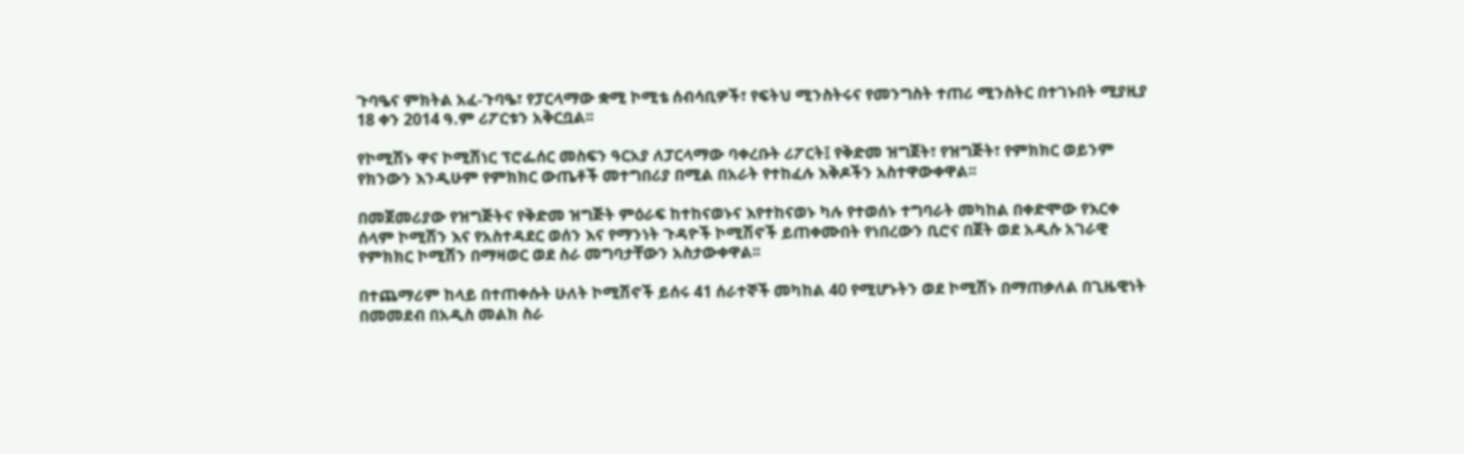ጉባዔና ምክትል አፈ-ጉባዔ፣ የፓርላማው ቋሚ ኮሚቴ ሰብሳቢዎች፣ የፍትህ ሚንስትሩና የመንግስት ተጠሪ ሚንስትር በተገኑበት ሚያዚያ 18 ቀን 2014 ዓ.ም ሪፖርቱን አቅርቧል፡፡

የኮሚሽኑ ዋና ኮሚሽነር ፕሮፌሰር መስፍን ዓርአያ ለፓርላማው ባቀረቡት ሪፖርት፤ የቅድመ ዝግጀት፣ የዝግጅት፣ የምክክር ወይንም የክንውን እንዲሁም የምክክር ውጤቶች መተግበሪያ በሚል በአራት የተከፈሉ እቅዶችን አስተዋውቀዋል፡፡

በመጀመሪያው የዝግጅትና የቅድመ ዝግጅት ምዕራፍ ከተከናወኑና እየተከናወኑ ካሉ የተወሰኑ ተግባራት መካከል በቀድሞው የእርቀ ሰላም ኮሚሽን እና የአስተዳደር ወሰን እና የማንነት ጉዳዮች ኮሚሽኖች ይጠቀሙበት የነበረውን ቢሮና በጀት ወደ አዲሱ አገራዊ የምክክር ኮሚሽን በማዛወር ወደ ስራ መግባታቸውን አስታውቀዋል፡፡

በተጨማሪም ከላይ በተጠቀሱት ሁለት ኮሚሽኖች ይሰሩ 41 ሰራተኞች መካከል 40 የሚሆኑትን ወደ ኮሚሽኑ በማጠቃለል በጊዜዊነት በመመደብ በአዲስ መልክ ስራ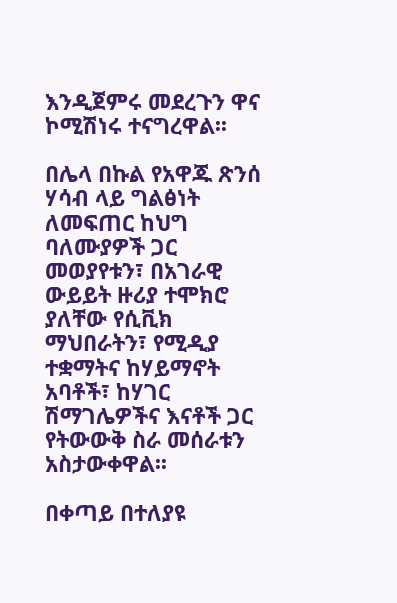እንዲጀምሩ መደረጉን ዋና ኮሚሽነሩ ተናግረዋል፡፡

በሌላ በኩል የአዋጁ ጽንሰ ሃሳብ ላይ ግልፅነት ለመፍጠር ከህግ ባለሙያዎች ጋር መወያየቱን፣ በአገራዊ ውይይት ዙሪያ ተሞክሮ ያለቸው የሲቪክ ማህበራትን፣ የሚዲያ ተቋማትና ከሃይማኖት አባቶች፣ ከሃገር ሽማገሌዎችና እናቶች ጋር የትውውቅ ስራ መሰራቱን አስታውቀዋል፡፡

በቀጣይ በተለያዩ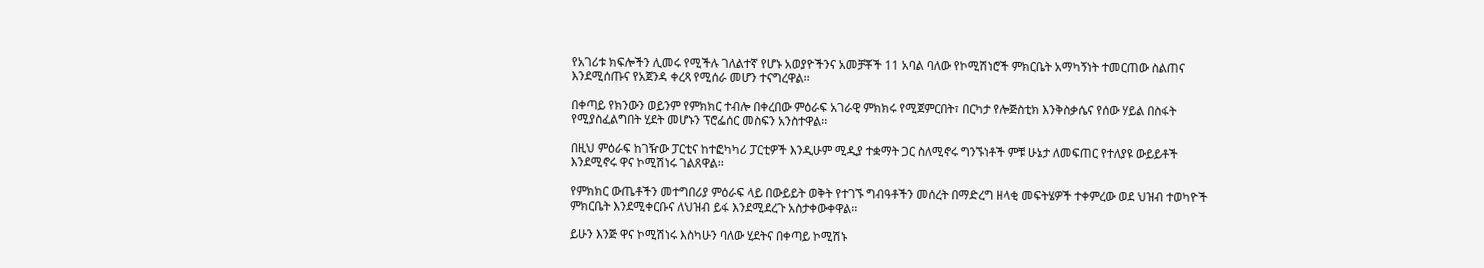የአገሪቱ ክፍሎችን ሊመሩ የሚችሉ ገለልተኛ የሆኑ አወያዮችንና አመቻቾች 11 አባል ባለው የኮሚሽነሮች ምክርቤት አማካኝነት ተመርጠው ስልጠና እንደሚሰጡና የአጀንዳ ቀረጻ የሚሰራ መሆን ተናግረዋል፡፡

በቀጣይ የክንውን ወይንም የምክክር ተብሎ በቀረበው ምዕራፍ አገራዊ ምክክሩ የሚጀምርበት፣ በርካታ የሎጅስቲክ እንቅስቃሴና የሰው ሃይል በስፋት የሚያስፈልግበት ሂደት መሆኑን ፕሮፌሰር መስፍን አንስተዋል፡፡

በዚህ ምዕራፍ ከገዥው ፓርቲና ከተፎካካሪ ፓርቲዎች እንዲሁም ሚዲያ ተቋማት ጋር ስለሚኖሩ ግንኙነቶች ምቹ ሁኔታ ለመፍጠር የተለያዩ ውይይቶች እንደሚኖሩ ዋና ኮሚሽነሩ ገልጸዋል፡፡

የምክክር ውጤቶችን መተግበሪያ ምዕራፍ ላይ በውይይት ወቅት የተገኙ ግብዓቶችን መሰረት በማድረግ ዘላቂ መፍትሄዎች ተቀምረው ወደ ህዝብ ተወካዮች ምክርቤት እንደሚቀርቡና ለህዝብ ይፋ እንደሚደረጉ አስታቀውቀዋል፡፡

ይሁን እንጅ ዋና ኮሚሽነሩ እስካሁን ባለው ሂደትና በቀጣይ ኮሚሽኑ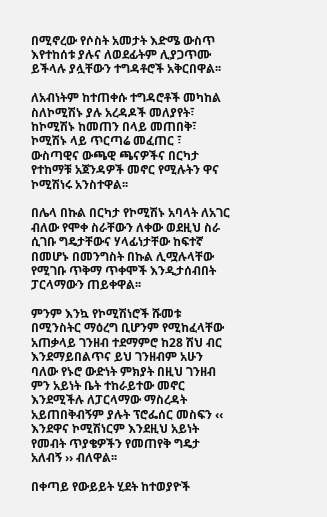በሚኖረው የሶስት አመታት እድሜ ውስጥ እየተከሰቱ ያሉና ለወደፊትም ሊያጋጥሙ ይችላሉ ያሏቸውን ተግዳቶሮች አቅርበዋል፡፡

ለአብነትም ከተጠቀሱ ተግዳሮቶች መካከል ስለኮሚሽኑ ያሉ አረዳዶች መለያየት፣ ከኮሚሽኑ ከመጠን በላይ መጠበቅ፣ ኮሚሽኑ ላይ ጥርጣሬ መፈጠር ፣ ውስጣዊና ውጫዊ ጫናዎችና በርካታ የተከማቹ አጀንዳዎች መኖር የሚሉትን ዋና ኮሚሽነሩ አንስተዋል፡፡

በሌላ በኩል በርካታ የኮሚሽኑ አባላት ለአገር ብለው የሞቀ ስራቸውን ለቀው ወደዚህ ስራ ሲገቡ ግዴታቸውና ሃላፊነታቸው ከፍተኛ በመሆኑ በመንግስት በኩል ሊሟሉላቸው የሚገቡ ጥቅማ ጥቀሞች እንዲታሰብበት ፓርላማውን ጠይቀዋል፡፡

ምንም እንኳ የኮሚሽነሮች ሹመቱ በሚንስትር ማዕረግ ቢሆንም የሚከፈላቸው አጠቃላይ ገንዘብ ተደማምሮ ከ28 ሽህ ብር እንደማይበልጥና ይህ ገንዘብም አሁን ባለው የኑሮ ውድነት ምክያት በዚህ ገንዘብ ምን አይነት ቤት ተከራይተው መኖር እንደሚችሉ ለፓርላማው ማስረዳት አይጠበቅብኝም ያሉት ፕሮፌሰር መስፍን ‹‹ እንደዋና ኮሚሽነርም እንደዚህ አይነት የመብት ጥያቄዎችን የመጠየቅ ግዴታ አለብኝ ›› ብለዋል፡፡

በቀጣይ የውይይት ሂደት ከተወያዮች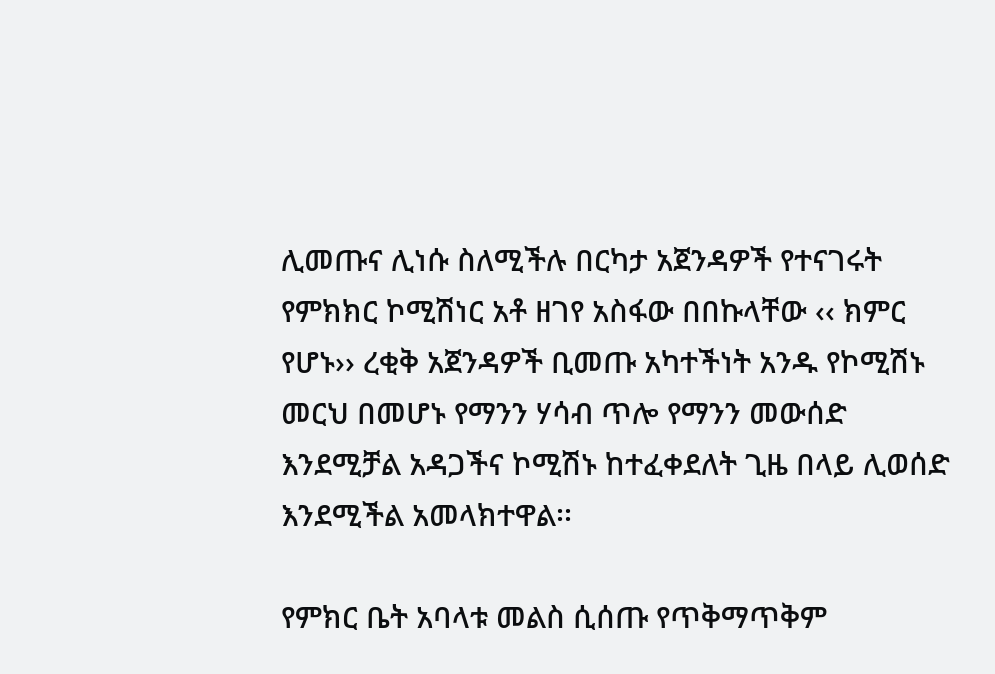ሊመጡና ሊነሱ ስለሚችሉ በርካታ አጀንዳዎች የተናገሩት የምክክር ኮሚሽነር አቶ ዘገየ አስፋው በበኩላቸው ‹‹ ክምር የሆኑ›› ረቂቅ አጀንዳዎች ቢመጡ አካተችነት አንዱ የኮሚሽኑ መርህ በመሆኑ የማንን ሃሳብ ጥሎ የማንን መውሰድ እንደሚቻል አዳጋችና ኮሚሽኑ ከተፈቀደለት ጊዜ በላይ ሊወሰድ እንደሚችል አመላክተዋል፡፡

የምክር ቤት አባላቱ መልስ ሲሰጡ የጥቅማጥቅም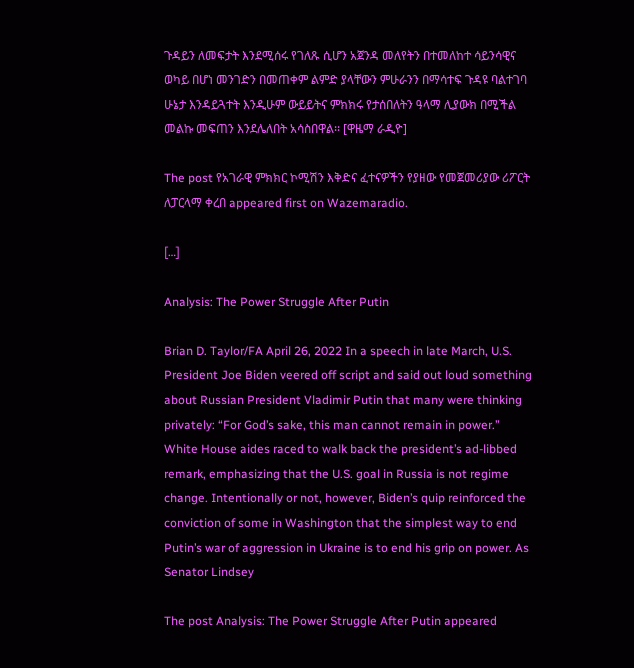ጉዳይን ለመፍታት እንደሚሰሩ የገለጹ ሲሆን አጀንዳ መለየትን በተመለከተ ሳይንሳዊና ወካይ በሆነ መንገድን በመጠቀም ልምድ ያላቸውን ምሁራንን በማሳተፍ ጉዳዩ ባልተገባ ሁኔታ እንዳይጓተት እንዲሁም ውይይትና ምክክሩ የታሰበለትን ዓላማ ሊያውክ በሚችል መልኩ መፍጠን እንደሌለበት አሳስበዋል፡፡ [ዋዜማ ራዲዮ]

The post የአገራዊ ምክክር ኮሚሽን እቅድና ፈተናዎችን የያዘው የመጀመሪያው ሪፖርት ለፓርላማ ቀረበ appeared first on Wazemaradio.

[…]

Analysis: The Power Struggle After Putin

Brian D. Taylor/FA April 26, 2022 In a speech in late March, U.S. President Joe Biden veered off script and said out loud something about Russian President Vladimir Putin that many were thinking privately: “For God’s sake, this man cannot remain in power.” White House aides raced to walk back the president’s ad-libbed remark, emphasizing that the U.S. goal in Russia is not regime change. Intentionally or not, however, Biden’s quip reinforced the conviction of some in Washington that the simplest way to end Putin’s war of aggression in Ukraine is to end his grip on power. As Senator Lindsey

The post Analysis: The Power Struggle After Putin appeared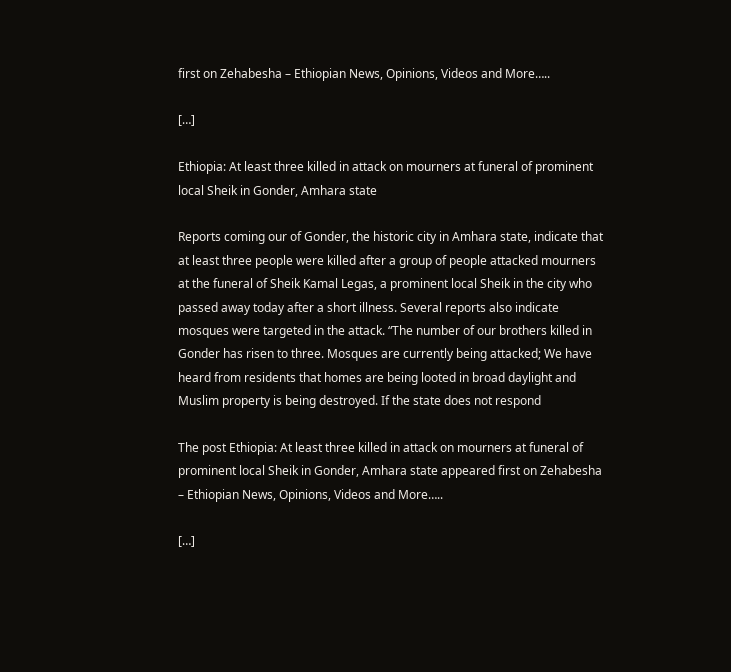first on Zehabesha – Ethiopian News, Opinions, Videos and More…..

[…]

Ethiopia: At least three killed in attack on mourners at funeral of prominent local Sheik in Gonder, Amhara state

Reports coming our of Gonder, the historic city in Amhara state, indicate that at least three people were killed after a group of people attacked mourners at the funeral of Sheik Kamal Legas, a prominent local Sheik in the city who passed away today after a short illness. Several reports also indicate mosques were targeted in the attack. “The number of our brothers killed in Gonder has risen to three. Mosques are currently being attacked; We have heard from residents that homes are being looted in broad daylight and Muslim property is being destroyed. If the state does not respond

The post Ethiopia: At least three killed in attack on mourners at funeral of prominent local Sheik in Gonder, Amhara state appeared first on Zehabesha – Ethiopian News, Opinions, Videos and More…..

[…]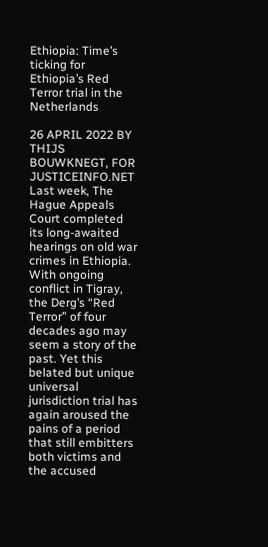Ethiopia: Time’s ticking for Ethiopia’s Red Terror trial in the Netherlands

26 APRIL 2022 BY THIJS BOUWKNEGT, FOR JUSTICEINFO.NET Last week, The Hague Appeals Court completed its long-awaited hearings on old war crimes in Ethiopia. With ongoing conflict in Tigray, the Derg’s “Red Terror” of four decades ago may seem a story of the past. Yet this belated but unique universal jurisdiction trial has again aroused the pains of a period that still embitters both victims and the accused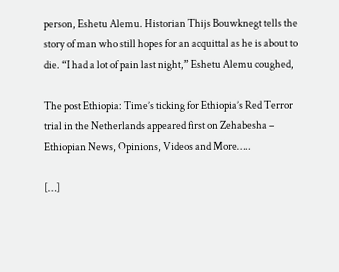person, Eshetu Alemu. Historian Thijs Bouwknegt tells the story of man who still hopes for an acquittal as he is about to die. “I had a lot of pain last night,” Eshetu Alemu coughed,

The post Ethiopia: Time’s ticking for Ethiopia’s Red Terror trial in the Netherlands appeared first on Zehabesha – Ethiopian News, Opinions, Videos and More…..

[…]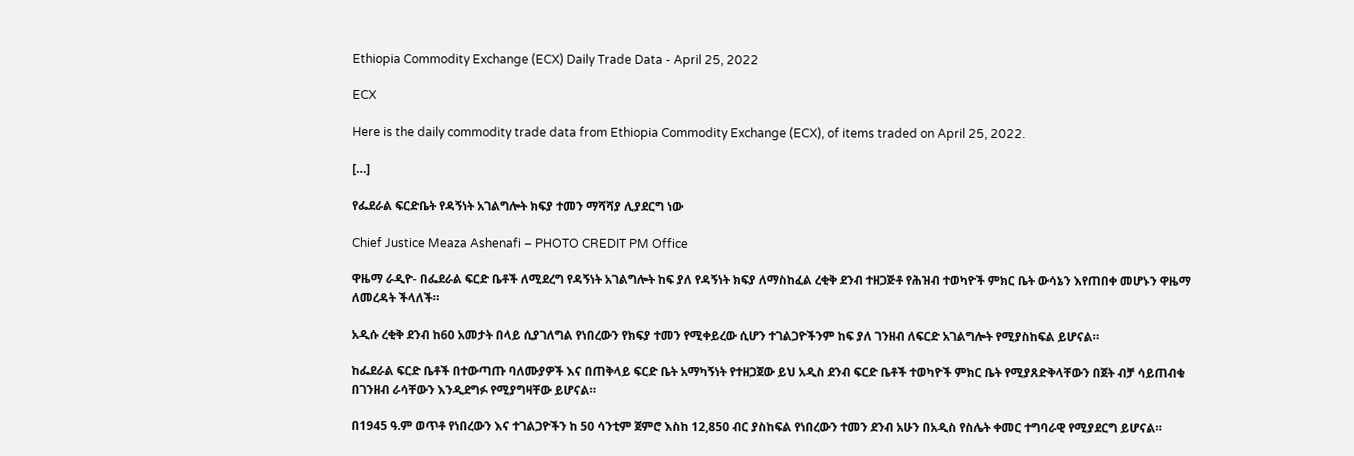Ethiopia Commodity Exchange (ECX) Daily Trade Data - April 25, 2022

ECX

Here is the daily commodity trade data from Ethiopia Commodity Exchange (ECX), of items traded on April 25, 2022.

[…]

የፌደራል ፍርድቤት የዳኝነት አገልግሎት ክፍያ ተመን ማሻሻያ ሊያደርግ ነው

Chief Justice Meaza Ashenafi – PHOTO CREDIT PM Office

ዋዜማ ራዲዮ- በፌደራል ፍርድ ቤቶች ለሚደረግ የዳኝነት አገልግሎት ከፍ ያለ የዳኝነት ክፍያ ለማስከፈል ረቂቅ ደንብ ተዘጋጅቶ የሕዝብ ተወካዮች ምክር ቤት ውሳኔን እየጠበቀ መሆኑን ዋዜማ ለመረዳት ችላለች።

አዲሱ ረቂቅ ደንብ ከ60 አመታት በላይ ሲያገለግል የነበረውን የክፍያ ተመን የሚቀይረው ሲሆን ተገልጋዮችንም ከፍ ያለ ገንዘብ ለፍርድ አገልግሎት የሚያስከፍል ይሆናል።

ከፌደራል ፍርድ ቤቶች በተውጣጡ ባለሙያዎች እና በጠቅላይ ፍርድ ቤት አማካኝነት የተዘጋጀው ይህ አዲስ ደንብ ፍርድ ቤቶች ተወካዮች ምክር ቤት የሚያጸድቅላቸውን በጀት ብቻ ሳይጠብቁ በገንዘብ ራሳቸውን እንዲደግፉ የሚያግዛቸው ይሆናል።

በ1945 ዓ.ም ወጥቶ የነበረውን እና ተገልጋዮችን ከ 50 ሳንቲም ጀምሮ እስከ 12,850 ብር ያስከፍል የነበረውን ተመን ደንብ አሁን በአዲስ የስሌት ቀመር ተግባራዊ የሚያደርግ ይሆናል።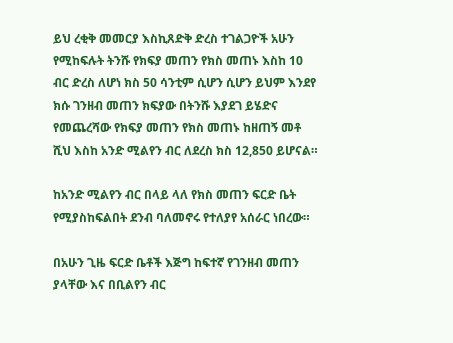ይህ ረቂቅ መመርያ እስኪጸድቅ ድረስ ተገልጋዮች አሁን የሚከፍሉት ትንሹ የክፍያ መጠን የክስ መጠኑ እስከ 10 ብር ድረስ ለሆነ ክስ 50 ሳንቲም ሲሆን ሲሆን ይህም እንደየ ክሱ ገንዘብ መጠን ክፍያው በትንሹ እያደገ ይሄድና የመጨረሻው የክፍያ መጠን የክስ መጠኑ ከዘጠኝ መቶ ሺህ እስከ አንድ ሚልየን ብር ለደረስ ክስ 12,850 ይሆናል።

ከአንድ ሚልየን ብር በላይ ላለ የክስ መጠን ፍርድ ቤት የሚያስከፍልበት ደንብ ባለመኖሩ የተለያየ አሰራር ነበረው።

በአሁን ጊዜ ፍርድ ቤቶች እጅግ ከፍተኛ የገንዘብ መጠን ያላቸው እና በቢልየን ብር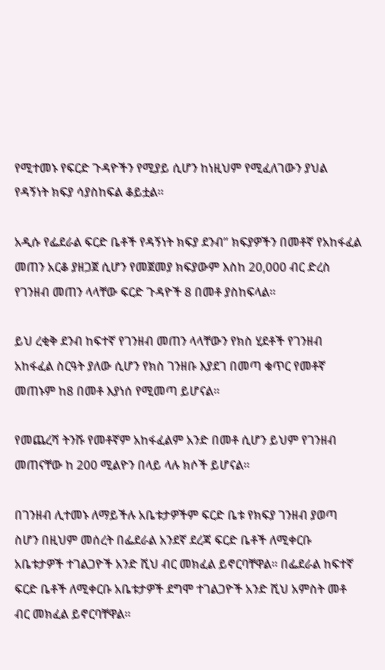የሚተመኑ የፍርድ ጉዳዮችን የሚያይ ሲሆን ከነዚህም የሚፈለገውን ያህል የዳኝነት ክፍያ ሳያስከፍል ቆይቷል።

አዲሱ የፌደራል ፍርድ ቤቶች የዳኝነት ክፍያ ደንብ” ክፍያዎችን በመቶኛ የአከፋፈል መጠን አርቆ ያዘጋጀ ሲሆን የመጀመያ ክፍያውም እስከ 20,000 ብር ድረስ የገንዘብ መጠን ላላቸው ፍርድ ጉዳዮች 8 በመቶ ያስከፍላል።

ይህ ረቂቅ ደንብ ከፍተኛ የገንዘብ መጠን ላላቸውን የክስ ሂደቶች የገንዘብ አከፋፈል ስርዓት ያለው ሲሆን የክስ ገንዘቡ እያደገ በመጣ ቁጥር የመቶኛ መጠኑም ከ8 በመቶ እያነሰ የሚመጣ ይሆናል።

የመጨረሻ ትንሹ የመቶኛም አከፋፈልም አንድ በመቶ ሲሆን ይህም የገንዘብ መጠናቸው ከ 200 ሚልዮን በላይ ላሉ ክሶች ይሆናል።

በገንዘብ ሊተመኑ ለማይችሉ አቤቱታዎችም ፍርድ ቤቱ የክፍያ ገንዘብ ያወጣ ስሆን በዚህም መሰረት በፌደራል አንደኛ ደረጃ ፍርድ ቤቶች ለሚቀርቡ አቤቱታዎች ተገልጋዮች አንድ ሺህ ብር መክፈል ይኖርባቸዋል። በፌደራል ከፍተኛ ፍርድ ቤቶች ለሚቀርቡ አቤቱታዎች ደግሞ ተገልጋዮች አንድ ሺህ አምስት መቶ ብር መክፈል ይኖርባቸዋል።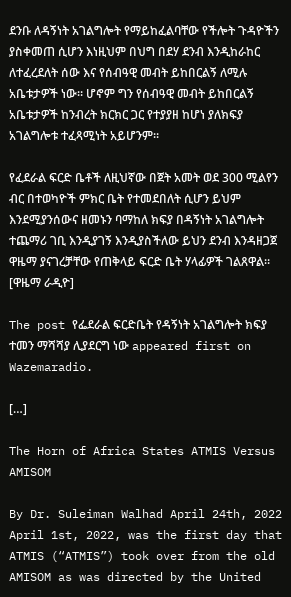ደንቡ ለዳኝነት አገልግሎት የማይከፈልባቸው የችሎት ጉዳዮችን ያስቀመጠ ሲሆን እነዚህም በህግ በደሃ ደንብ እንዲከራከር ለተፈረደለት ሰው እና የሰብዓዊ መብት ይከበርልኝ ለሚሉ አቤቱታዎች ነው። ሆኖም ግን የሰብዓዊ መብት ይከበርልኝ አቤቱታዎች ከንብረት ክርክር ጋር የተያያዘ ከሆነ ያለክፍያ አገልግሎቱ ተፈጻሚነት አይሆንም።

የፈደራል ፍርድ ቤቶች ለዚህኛው በጀት አመት ወደ 300 ሚልየን ብር በተወካዮች ምክር ቤት የተመደበለት ሲሆን ይህም እንደሚያንሰውና ዘመኑን ባማከለ ክፍያ በዳኝነት አገልግሎት ተጨማሪ ገቢ እንዲያገኝ እንዲያስችለው ይህን ደንብ እንዳዘጋጀ ዋዜማ ያናገረቻቸው የጠቅላይ ፍርድ ቤት ሃላፊዎች ገልጸዋል። [ዋዜማ ራዲዮ]

The post የፌደራል ፍርድቤት የዳኝነት አገልግሎት ክፍያ ተመን ማሻሻያ ሊያደርግ ነው appeared first on Wazemaradio.

[…]

The Horn of Africa States ATMIS Versus AMISOM

By Dr. Suleiman Walhad April 24th, 2022 April 1st, 2022, was the first day that ATMIS (“ATMIS”) took over from the old AMISOM as was directed by the United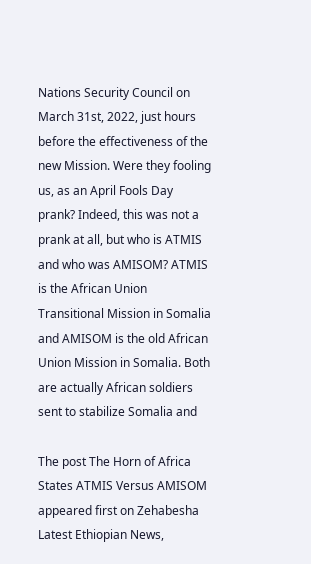Nations Security Council on March 31st, 2022, just hours before the effectiveness of the new Mission. Were they fooling us, as an April Fools Day prank? Indeed, this was not a prank at all, but who is ATMIS and who was AMISOM? ATMIS is the African Union Transitional Mission in Somalia and AMISOM is the old African Union Mission in Somalia. Both are actually African soldiers sent to stabilize Somalia and

The post The Horn of Africa States ATMIS Versus AMISOM appeared first on Zehabesha Latest Ethiopian News,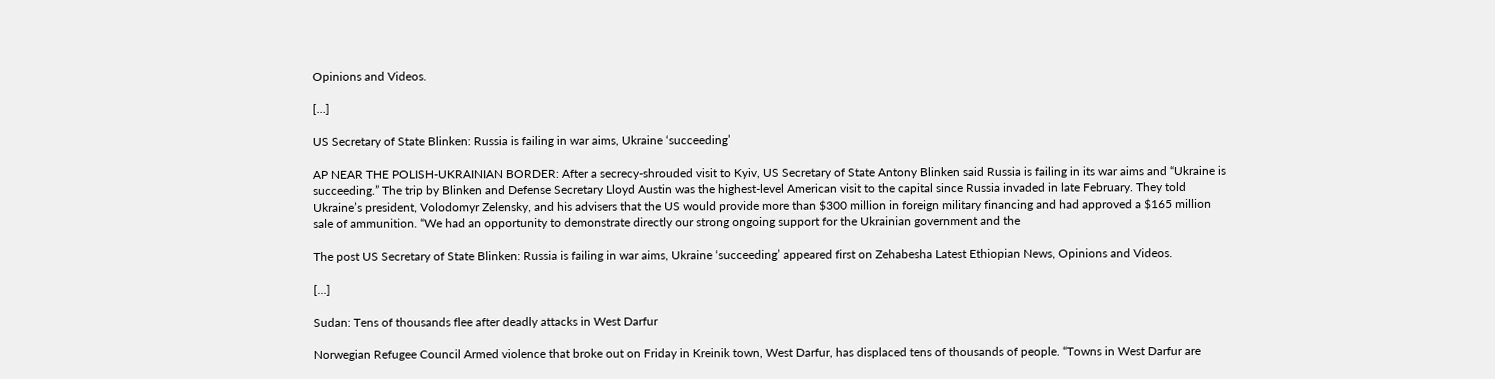Opinions and Videos.

[…]

US Secretary of State Blinken: Russia is failing in war aims, Ukraine ‘succeeding’

AP NEAR THE POLISH-UKRAINIAN BORDER: After a secrecy-shrouded visit to Kyiv, US Secretary of State Antony Blinken said Russia is failing in its war aims and “Ukraine is succeeding.” The trip by Blinken and Defense Secretary Lloyd Austin was the highest-level American visit to the capital since Russia invaded in late February. They told Ukraine’s president, Volodomyr Zelensky, and his advisers that the US would provide more than $300 million in foreign military financing and had approved a $165 million sale of ammunition. “We had an opportunity to demonstrate directly our strong ongoing support for the Ukrainian government and the

The post US Secretary of State Blinken: Russia is failing in war aims, Ukraine ‘succeeding’ appeared first on Zehabesha Latest Ethiopian News, Opinions and Videos.

[…]

Sudan: Tens of thousands flee after deadly attacks in West Darfur

Norwegian Refugee Council Armed violence that broke out on Friday in Kreinik town, West Darfur, has displaced tens of thousands of people. “Towns in West Darfur are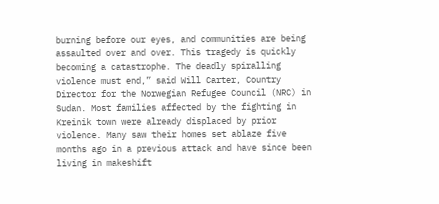burning before our eyes, and communities are being assaulted over and over. This tragedy is quickly becoming a catastrophe. The deadly spiralling violence must end,” said Will Carter, Country Director for the Norwegian Refugee Council (NRC) in Sudan. Most families affected by the fighting in Kreinik town were already displaced by prior violence. Many saw their homes set ablaze five months ago in a previous attack and have since been living in makeshift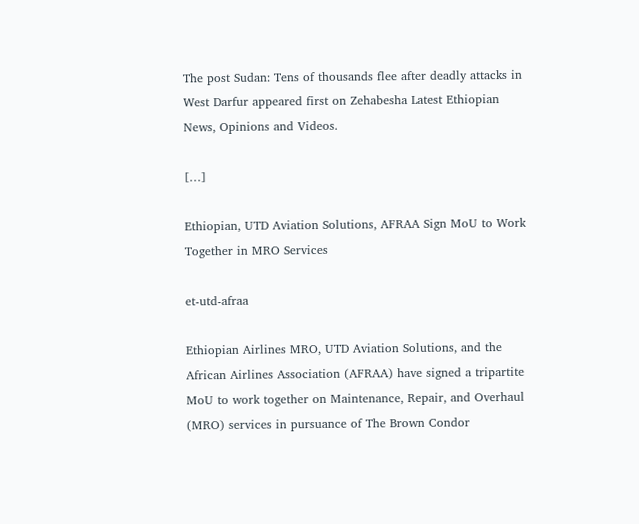The post Sudan: Tens of thousands flee after deadly attacks in West Darfur appeared first on Zehabesha Latest Ethiopian News, Opinions and Videos.

[…]

Ethiopian, UTD Aviation Solutions, AFRAA Sign MoU to Work Together in MRO Services

et-utd-afraa

Ethiopian Airlines MRO, UTD Aviation Solutions, and the African Airlines Association (AFRAA) have signed a tripartite MoU to work together on Maintenance, Repair, and Overhaul (MRO) services in pursuance of The Brown Condor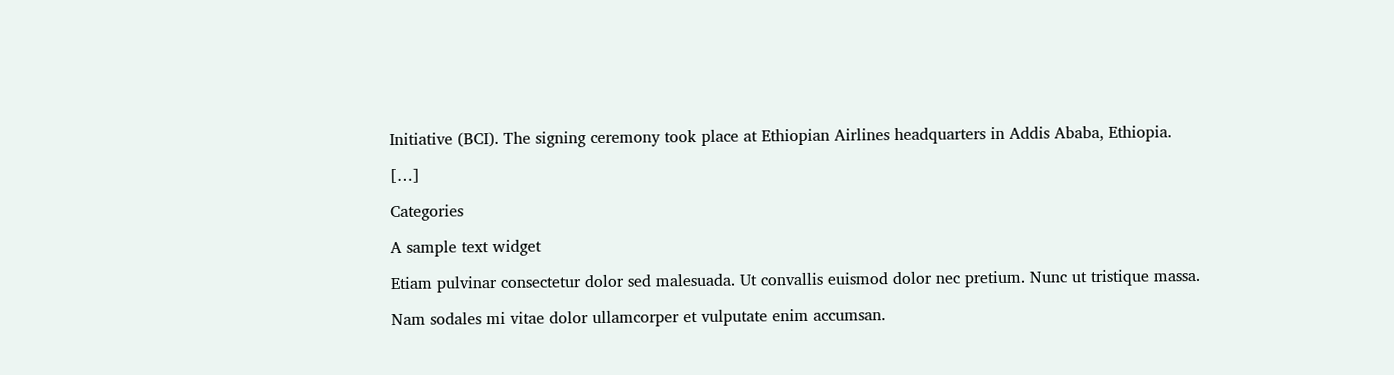Initiative (BCI). The signing ceremony took place at Ethiopian Airlines headquarters in Addis Ababa, Ethiopia.

[…]

Categories

A sample text widget

Etiam pulvinar consectetur dolor sed malesuada. Ut convallis euismod dolor nec pretium. Nunc ut tristique massa.

Nam sodales mi vitae dolor ullamcorper et vulputate enim accumsan.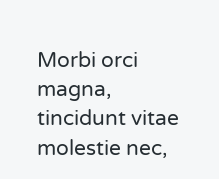Morbi orci magna, tincidunt vitae molestie nec,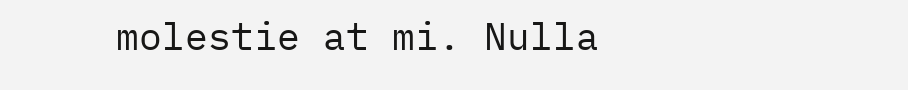molestie at mi. Nulla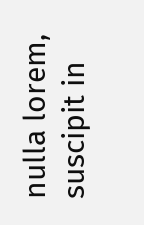nulla lorem, suscipit in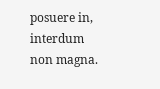posuere in, interdum non magna.